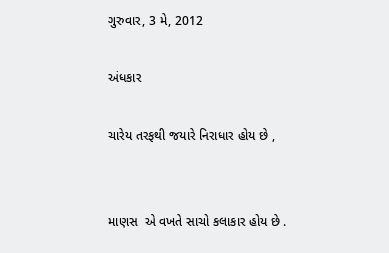ગુરુવાર, 3 મે, 2012

અંધકાર

ચારેય તરફથી જયારે નિરાધાર હોય છે ,


માણસ  એ વખતે સાચો કલાકાર હોય છે .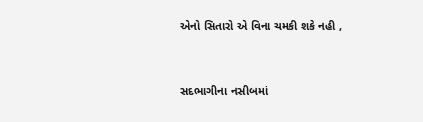એનો સિતારો એ વિના ચમકી શકે નહી ,


સદભાગીના નસીબમાં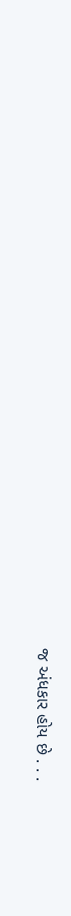જ અંધકાર હોય છે . . .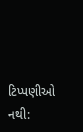ટિપ્પણીઓ નથી: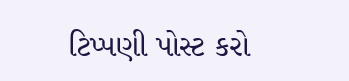ટિપ્પણી પોસ્ટ કરો